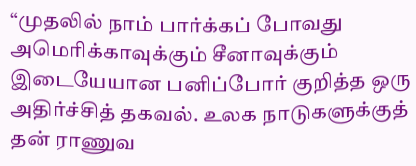“முதலில் நாம் பார்க்கப் போவது அமெரிக்காவுக்கும் சீனாவுக்கும் இடையேயான பனிப்போர் குறித்த ஒரு அதிர்ச்சித் தகவல். உலக நாடுகளுக்குத் தன் ராணுவ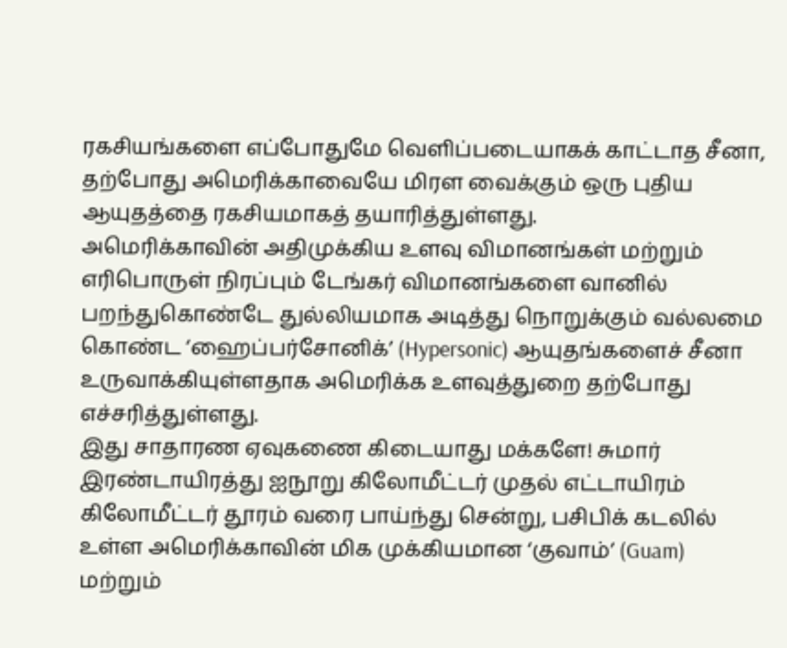ரகசியங்களை எப்போதுமே வெளிப்படையாகக் காட்டாத சீனா, தற்போது அமெரிக்காவையே மிரள வைக்கும் ஒரு புதிய ஆயுதத்தை ரகசியமாகத் தயாரித்துள்ளது.
அமெரிக்காவின் அதிமுக்கிய உளவு விமானங்கள் மற்றும் எரிபொருள் நிரப்பும் டேங்கர் விமானங்களை வானில் பறந்துகொண்டே துல்லியமாக அடித்து நொறுக்கும் வல்லமை கொண்ட ‘ஹைப்பர்சோனிக்’ (Hypersonic) ஆயுதங்களைச் சீனா உருவாக்கியுள்ளதாக அமெரிக்க உளவுத்துறை தற்போது எச்சரித்துள்ளது.
இது சாதாரண ஏவுகணை கிடையாது மக்களே! சுமார் இரண்டாயிரத்து ஐநூறு கிலோமீட்டர் முதல் எட்டாயிரம் கிலோமீட்டர் தூரம் வரை பாய்ந்து சென்று, பசிபிக் கடலில் உள்ள அமெரிக்காவின் மிக முக்கியமான ‘குவாம்’ (Guam) மற்றும்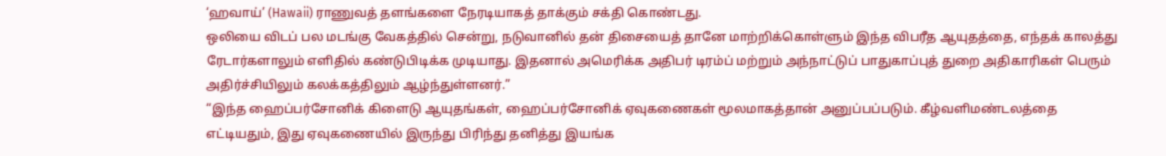‘ஹவாய்’ (Hawaii) ராணுவத் தளங்களை நேரடியாகத் தாக்கும் சக்தி கொண்டது.
ஒலியை விடப் பல மடங்கு வேகத்தில் சென்று, நடுவானில் தன் திசையைத் தானே மாற்றிக்கொள்ளும் இந்த விபரீத ஆயுதத்தை, எந்தக் காலத்து ரேடார்களாலும் எளிதில் கண்டுபிடிக்க முடியாது. இதனால் அமெரிக்க அதிபர் டிரம்ப் மற்றும் அந்நாட்டுப் பாதுகாப்புத் துறை அதிகாரிகள் பெரும் அதிர்ச்சியிலும் கலக்கத்திலும் ஆழ்ந்துள்ளனர்.”
“இந்த ஹைப்பர்சோனிக் கிளைடு ஆயுதங்கள், ஹைப்பர்சோனிக் ஏவுகணைகள் மூலமாகத்தான் அனுப்பப்படும். கீழ்வளிமண்டலத்தை எட்டியதும், இது ஏவுகணையில் இருந்து பிரிந்து தனித்து இயங்க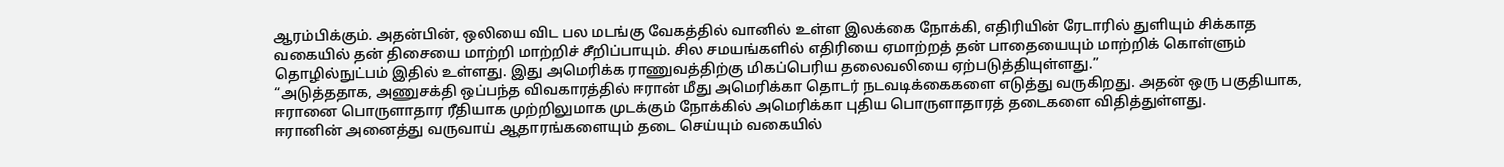ஆரம்பிக்கும். அதன்பின், ஒலியை விட பல மடங்கு வேகத்தில் வானில் உள்ள இலக்கை நோக்கி, எதிரியின் ரேடாரில் துளியும் சிக்காத வகையில் தன் திசையை மாற்றி மாற்றிச் சீறிப்பாயும். சில சமயங்களில் எதிரியை ஏமாற்றத் தன் பாதையையும் மாற்றிக் கொள்ளும் தொழில்நுட்பம் இதில் உள்ளது. இது அமெரிக்க ராணுவத்திற்கு மிகப்பெரிய தலைவலியை ஏற்படுத்தியுள்ளது.”
“அடுத்ததாக, அணுசக்தி ஒப்பந்த விவகாரத்தில் ஈரான் மீது அமெரிக்கா தொடர் நடவடிக்கைகளை எடுத்து வருகிறது. அதன் ஒரு பகுதியாக, ஈரானை பொருளாதார ரீதியாக முற்றிலுமாக முடக்கும் நோக்கில் அமெரிக்கா புதிய பொருளாதாரத் தடைகளை விதித்துள்ளது.
ஈரானின் அனைத்து வருவாய் ஆதாரங்களையும் தடை செய்யும் வகையில்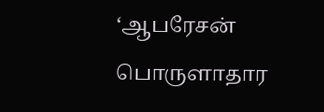‘ஆபரேசன் பொருளாதார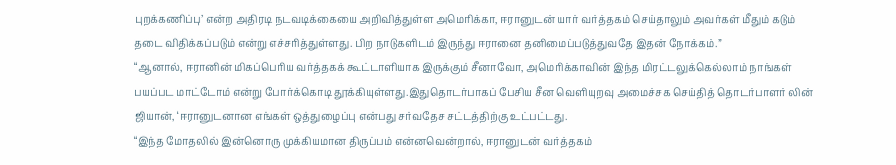புறக்கணிப்பு’ என்ற அதிரடி நடவடிக்கையை அறிவித்துள்ள அமெரிக்கா, ஈரானுடன் யார் வர்த்தகம் செய்தாலும் அவர்கள் மீதும் கடும் தடை விதிக்கப்படும் என்று எச்சரித்துள்ளது. பிற நாடுகளிடம் இருந்து ஈரானை தனிமைப்படுத்துவதே இதன் நோக்கம்.”
“ஆனால், ஈரானின் மிகப்பெரிய வர்த்தகக் கூட்டாளியாக இருக்கும் சீனாவோ, அமெரிக்காவின் இந்த மிரட்டலுக்கெல்லாம் நாங்கள் பயப்பட மாட்டோம் என்று போர்க்கொடி தூக்கியுள்ளது.இதுதொடர்பாகப் பேசிய சீன வெளியுறவு அமைச்சக செய்தித் தொடர்பாளர் லின் ஜியான், ‘ஈரானுடனான எங்கள் ஒத்துழைப்பு என்பது சர்வதேச சட்டத்திற்கு உட்பட்டது.
“இந்த மோதலில் இன்னொரு முக்கியமான திருப்பம் என்னவென்றால், ஈரானுடன் வர்த்தகம்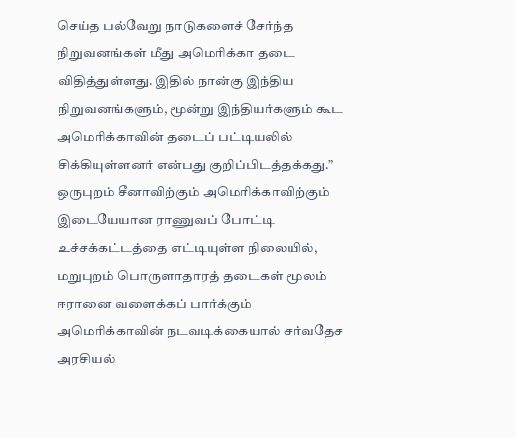செய்த பல்வேறு நாடுகளைச் சேர்ந்த நிறுவனங்கள் மீது அமெரிக்கா தடை விதித்துள்ளது. இதில் நான்கு இந்திய நிறுவனங்களும், மூன்று இந்தியர்களும் கூட அமெரிக்காவின் தடைப் பட்டியலில் சிக்கியுள்ளனர் என்பது குறிப்பிடத்தக்கது.”
ஒருபுறம் சீனாவிற்கும் அமெரிக்காவிற்கும் இடையேயான ராணுவப் போட்டி உச்சக்கட்டத்தை எட்டியுள்ள நிலையில், மறுபுறம் பொருளாதாரத் தடைகள் மூலம் ஈரானை வளைக்கப் பார்க்கும் அமெரிக்காவின் நடவடிக்கையால் சர்வதேச அரசியல்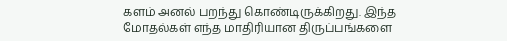களம் அனல் பறந்து கொண்டிருக்கிறது. இந்த மோதல்கள் எந்த மாதிரியான திருப்பங்களை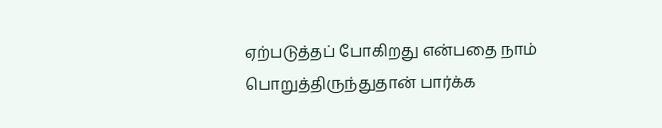ஏற்படுத்தப் போகிறது என்பதை நாம் பொறுத்திருந்துதான் பார்க்க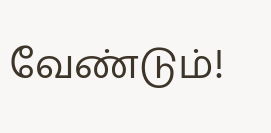வேண்டும்!